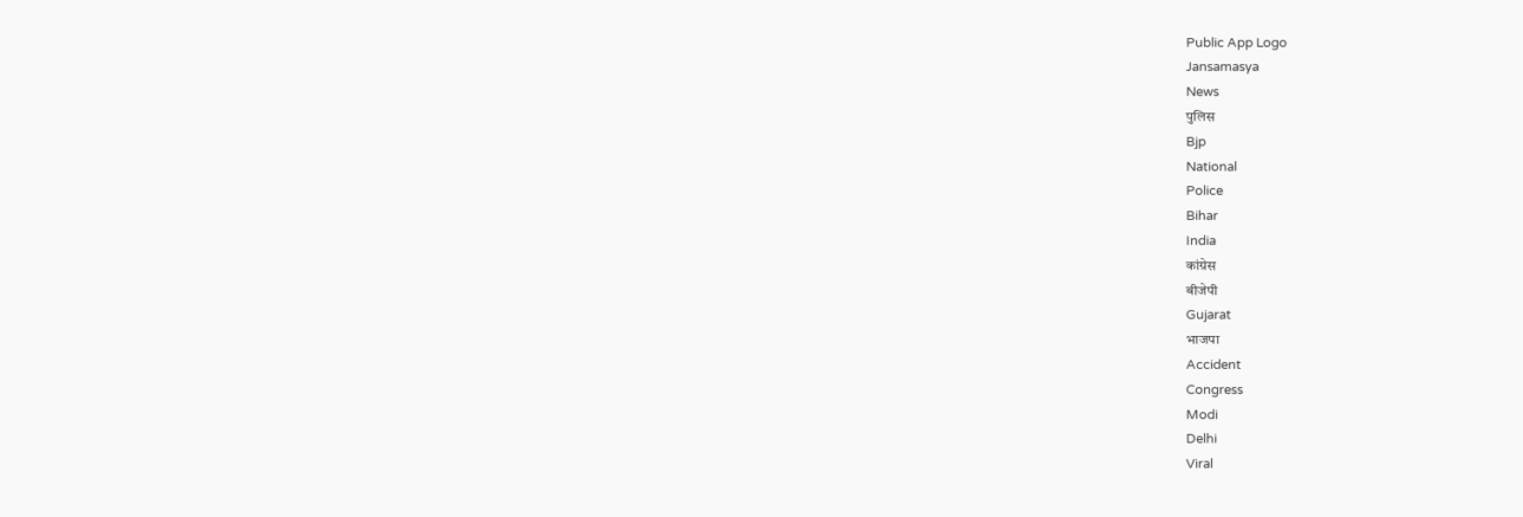Public App Logo
Jansamasya
News
पुलिस
Bjp
National
Police
Bihar
India
कांग्रेस
बीजेपी
Gujarat
भाजपा
Accident
Congress
Modi
Delhi
Viral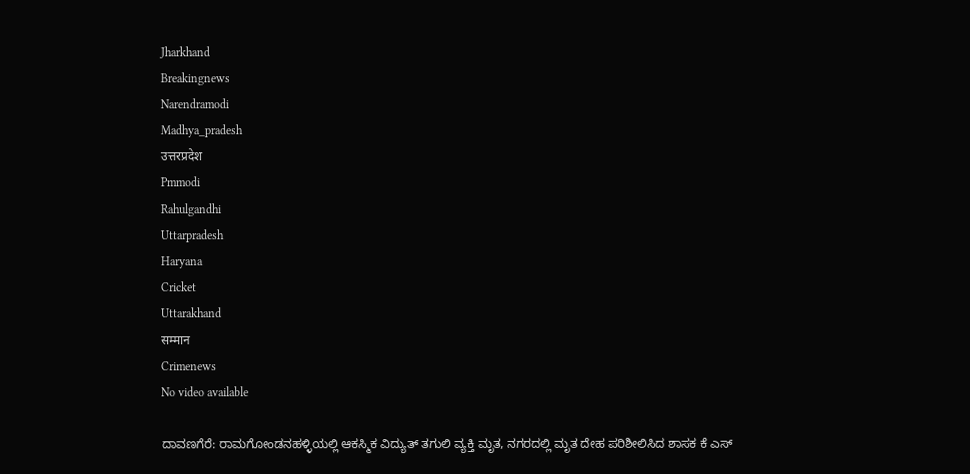Jharkhand
Breakingnews
Narendramodi
Madhya_pradesh
उत्तरप्रदेश
Pmmodi
Rahulgandhi
Uttarpradesh
Haryana
Cricket
Uttarakhand
सम्मान
Crimenews
No video available

ದಾವಣಗೆರೆ: ರಾಮಗೋಂಡನಹಳ್ಳಿಯಲ್ಲಿ ಆಕಸ್ಮಿಕ ವಿದ್ಯುತ್ ತಗುಲಿ ವ್ಯಕ್ತಿ ಮೃತ, ನಗರದಲ್ಲಿ ಮೃತ ದೇಹ ಪರಿಶೀಲಿಸಿದ ಶಾಸಕ ಕೆ ಎಸ್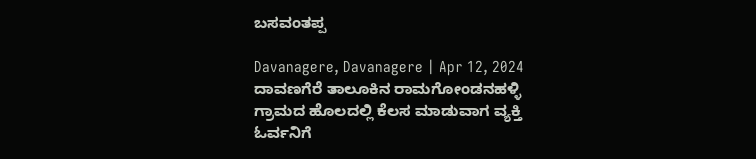ಬಸವಂತಪ್ಪ

Davanagere, Davanagere | Apr 12, 2024
ದಾವಣಗೆರೆ ತಾಲೂಕಿನ ರಾಮಗೋಂಡನಹಳ್ಳಿ ಗ್ರಾಮದ ಹೊಲದಲ್ಲಿ ಕೆಲಸ ಮಾಡುವಾಗ ವ್ಯಕ್ತಿ ಓರ್ವನಿಗೆ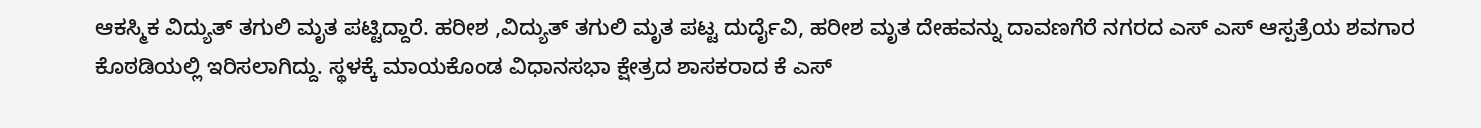ಆಕಸ್ಮಿಕ ವಿದ್ಯುತ್ ತಗುಲಿ ಮೃತ ಪಟ್ಟಿದ್ದಾರೆ. ಹರೀಶ ,ವಿದ್ಯುತ್ ತಗುಲಿ ಮೃತ ಪಟ್ಟ ದುರ್ದೈವಿ, ಹರೀಶ ಮೃತ ದೇಹವನ್ನು ದಾವಣಗೆರೆ ನಗರದ ಎಸ್ ಎಸ್ ಆಸ್ಪತ್ರೆಯ ಶವಗಾರ ಕೊಠಡಿಯಲ್ಲಿ ಇರಿಸಲಾಗಿದ್ದು. ಸ್ಥಳಕ್ಕೆ ಮಾಯಕೊಂಡ ವಿಧಾನಸಭಾ ಕ್ಷೇತ್ರದ ಶಾಸಕರಾದ ಕೆ ಎಸ್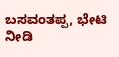ಬಸವಂತಪ್ಪ, ಭೇಟಿ ನೀಡಿ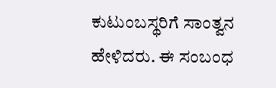ಕುಟುಂಬಸ್ಥರಿಗೆ ಸಾಂತ್ವನ ಹೇಳಿದರು. ಈ ಸಂಬಂಧ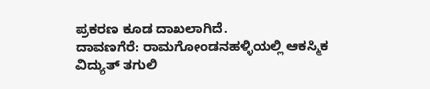ಪ್ರಕರಣ ಕೂಡ ದಾಖಲಾಗಿದೆ.
ದಾವಣಗೆರೆ: ರಾಮಗೋಂಡನಹಳ್ಳಿಯಲ್ಲಿ ಆಕಸ್ಮಿಕ ವಿದ್ಯುತ್ ತಗುಲಿ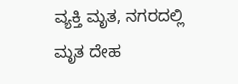ವ್ಯಕ್ತಿ ಮೃತ, ನಗರದಲ್ಲಿ ಮೃತ ದೇಹ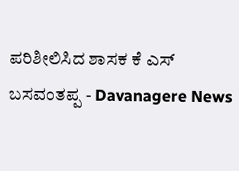ಪರಿಶೀಲಿಸಿದ ಶಾಸಕ ಕೆ ಎಸ್ ಬಸವಂತಪ್ಪ - Davanagere News